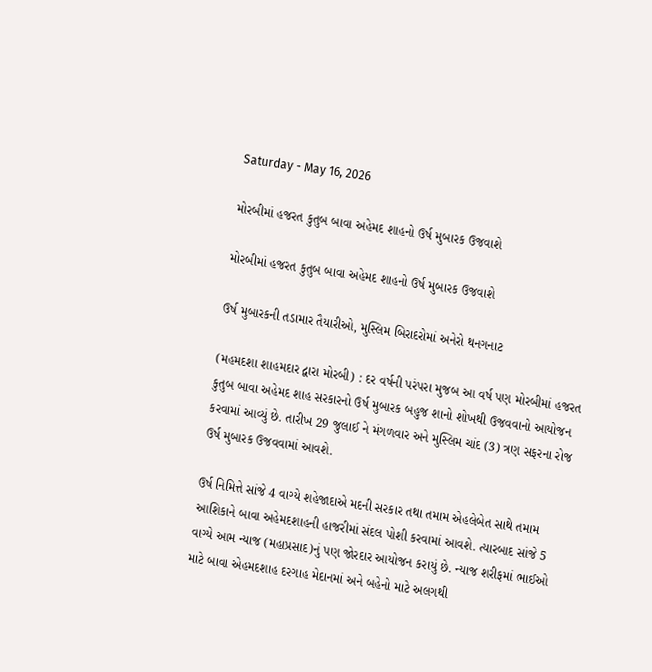Saturday - May 16, 2026

મોરબીમાં હજરત કુતુબ બાવા અહેમદ શાહનો ઉર્ષ મુબારક ઉજવાશે

મોરબીમાં હજરત કુતુબ બાવા અહેમદ શાહનો ઉર્ષ મુબારક ઉજવાશે

ઉર્ષ મુબારકની તડામાર તૈયારીઓ, મુસ્લિમ બિરાદરોમાં અનેરો થનગનાટ

(મહમદશા શાહમદાર દ્વારા મોરબી) : દર વર્ષની પરંપરા મુજબ આ વર્ષ પણ મોરબીમાં હજરત કુતુબ બાવા અહેમદ શાહ સરકારનો ઉર્ષ મુબારક બહુજ શાનો શોખથી ઉજવવાનો આયોજન કરવામાં આવ્યું છે. તારીખ 29 જુલાઈ ને મંગળવાર અને મુસ્લિમ ચાંદ (3) ત્રણ સફરના રોજ ઉર્ષ મુબારક ઉજવવામાં આવશે.

ઉર્ષ નિમિત્તે સાંજે 4 વાગ્યે શહેજાદાએ મદની સરકાર તથા તમામ એહલેબેત સાથે તમામ આશિકાને બાવા અહેમદશાહની હાજરીમાં સંદલ પોશી કરવામાં આવશે. ત્યારબાદ સાંજે 5 વાગ્યે આમ ન્યાજ (મહાપ્રસાદ)નું પણ જોરદાર આયોજન કરાયું છે. ન્યાજ શરીફમાં ભાઈઓ માટે બાવા એહમદશાહ દરગાહ મેદાનમાં અને બહેનો માટે અલગથી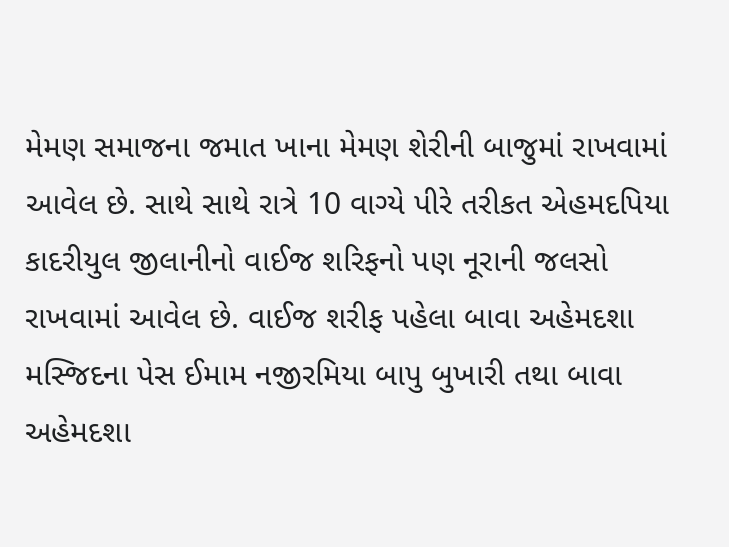મેમણ સમાજના જમાત ખાના મેમણ શેરીની બાજુમાં રાખવામાં આવેલ છે. સાથે સાથે રાત્રે 10 વાગ્યે પીરે તરીકત એહમદપિયા કાદરીયુલ જીલાનીનો વાઈજ શરિફનો પણ નૂરાની જલસો રાખવામાં આવેલ છે. વાઈજ શરીફ પહેલા બાવા અહેમદશા મસ્જિદના પેસ ઈમામ નજીરમિયા બાપુ બુખારી તથા બાવા અહેમદશા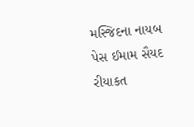મસ્જિદના નાયબ પેસ ઈમામ સૈયદ રીયાકત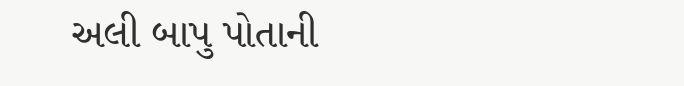અલી બાપુ પોતાની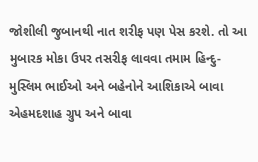જોશીલી જુબાનથી નાત શરીફ પણ પેસ કરશે. તો આ મુબારક મોકા ઉપર તસરીફ લાવવા તમામ હિન્દુ-મુસ્લિમ ભાઈઓ અને બહેનોને આશિકાએ બાવા એહમદશાહ ગ્રુપ અને બાવા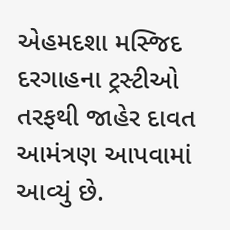એહમદશા મસ્જિદ દરગાહના ટ્રસ્ટીઓ તરફથી જાહેર દાવત આમંત્રણ આપવામાં આવ્યું છે.